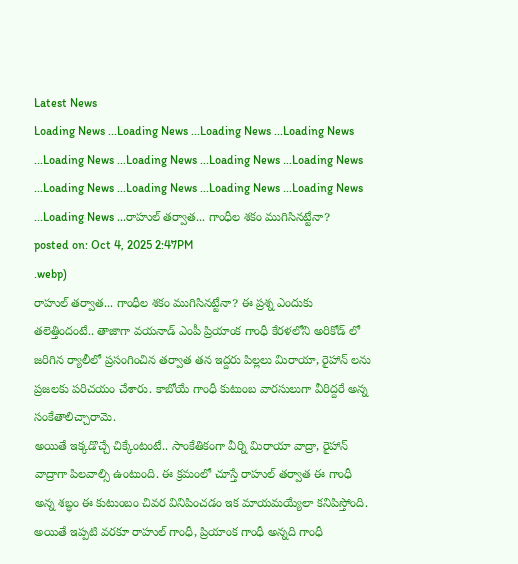Latest News
Loading News ...Loading News ...Loading News ...Loading News ...Loading News ...Loading News ...Loading News ...Loading News ...Loading News ...Loading News ...Loading News ...Loading News ...Loading News ...రాహుల్ తర్వాత... గాంధీల శకం ముగిసినట్టేనా?
posted on: Oct 4, 2025 2:47PM
.webp)
రాహుల్ తర్వాత... గాంధీల శకం ముగిసినట్టేనా? ఈ ప్రశ్న ఎందుకు తలెత్తిందంటే.. తాజాగా వయనాడ్ ఎంపీ ప్రియాంక గాంధీ కేరళలోని అరికోడ్ లో జరిగిన ర్యాలీలో ప్రసంగించిన తర్వాత తన ఇద్దరు పిల్లలు మిరాయా, రైహాన్ లను ప్రజలకు పరిచయం చేశారు. కాబోయే గాంధీ కుటుంబ వారసులుగా వీరిద్దరే అన్న సంకేతాలిచ్చారామె.
అయితే ఇక్కడొచ్చే చిక్కేంటంటే.. సాంకేతికంగా వీర్ని మిరాయా వాద్రా, రైహాన్ వాద్రాగా పిలవాల్సి ఉంటుంది. ఈ క్రమంలో చూస్తే రాహుల్ తర్వాత ఈ గాంధీ అన్న శబ్ధం ఈ కుటుంబం చివర వినిపించడం ఇక మాయమయ్యేలా కనిపిస్తోంది.
అయితే ఇప్పటి వరకూ రాహుల్ గాంధీ, ప్రియాంక గాంధీ అన్నది గాంధీ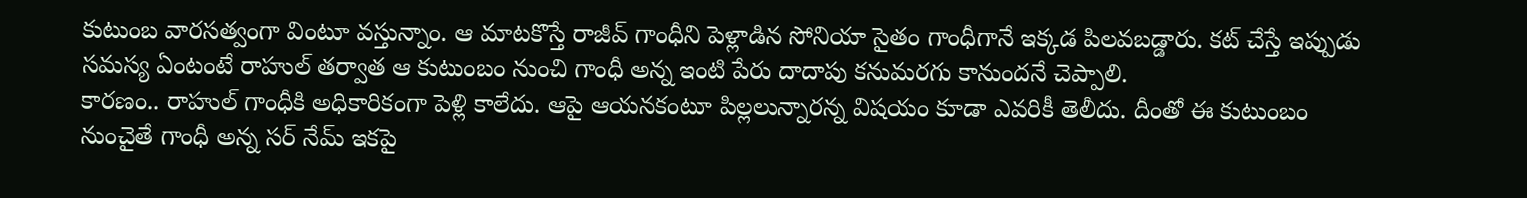కుటుంబ వారసత్వంగా వింటూ వస్తున్నాం. ఆ మాటకొస్తే రాజీవ్ గాంధీని పెళ్లాడిన సోనియా సైతం గాంధీగానే ఇక్కడ పిలవబడ్డారు. కట్ చేస్తే ఇప్పుడు సమస్య ఏంటంటే రాహుల్ తర్వాత ఆ కుటుంబం నుంచి గాంధీ అన్న ఇంటి పేరు దాదాపు కనుమరగు కానుందనే చెప్పాలి.
కారణం.. రాహుల్ గాంధీకి అధికారికంగా పెళ్లి కాలేదు. ఆపై ఆయనకంటూ పిల్లలున్నారన్న విషయం కూడా ఎవరికీ తెలీదు. దీంతో ఈ కుటుంబం నుంచైతే గాంధీ అన్న సర్ నేమ్ ఇకపై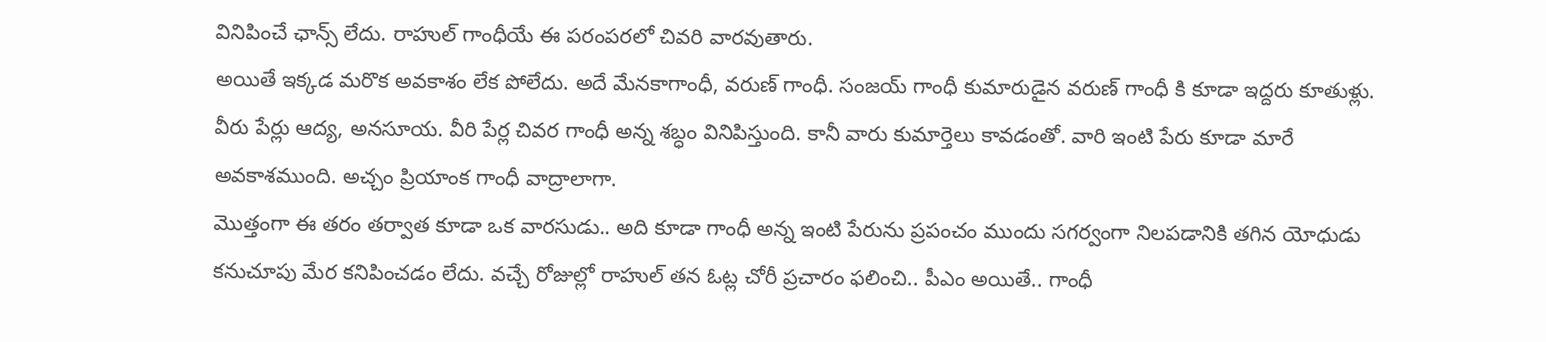వినిపించే ఛాన్స్ లేదు. రాహుల్ గాంధీయే ఈ పరంపరలో చివరి వారవుతారు.
అయితే ఇక్కడ మరొక అవకాశం లేక పోలేదు. అదే మేనకాగాంధీ, వరుణ్ గాంధీ. సంజయ్ గాంధీ కుమారుడైన వరుణ్ గాంధీ కి కూడా ఇద్దరు కూతుళ్లు. వీరు పేర్లు ఆద్య, అనసూయ. వీరి పేర్ల చివర గాంధీ అన్న శబ్ధం వినిపిస్తుంది. కానీ వారు కుమార్తెలు కావడంతో. వారి ఇంటి పేరు కూడా మారే అవకాశముంది. అచ్చం ప్రియాంక గాంధీ వాద్రాలాగా.
మొత్తంగా ఈ తరం తర్వాత కూడా ఒక వారసుడు.. అది కూడా గాంధీ అన్న ఇంటి పేరును ప్రపంచం ముందు సగర్వంగా నిలపడానికి తగిన యోధుడు కనుచూపు మేర కనిపించడం లేదు. వచ్చే రోజుల్లో రాహుల్ తన ఓట్ల చోరీ ప్రచారం ఫలించి.. పీఎం అయితే.. గాంధీ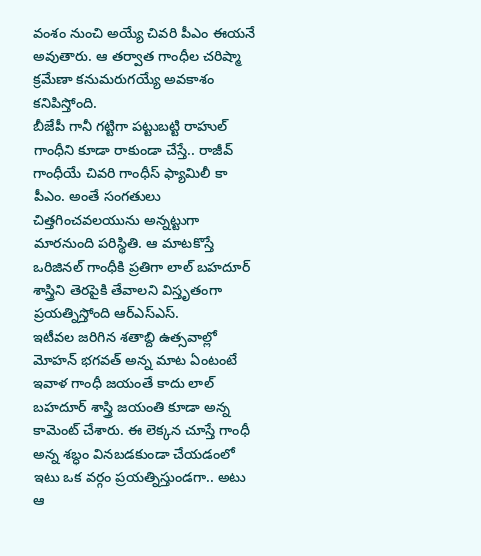వంశం నుంచి అయ్యే చివరి పీఎం ఈయనే అవుతారు. ఆ తర్వాత గాంధీల చరిష్మా క్రమేణా కనుమరుగయ్యే అవకాశం కనిపిస్తోంది.
బీజేపీ గానీ గట్టిగా పట్టుబట్టి రాహుల్ గాంధీని కూడా రాకుండా చేస్తే.. రాజీవ్ గాంధీయే చివరి గాంధీస్ ఫ్యామిలీ కా పీఎం. అంతే సంగతులు చిత్తగించవలయును అన్నట్టుగా మారనుంది పరిస్థితి. ఆ మాటకొస్తే ఒరిజినల్ గాంధీకి ప్రతిగా లాల్ బహదూర్ శాస్త్రిని తెరపైకి తేవాలని విస్తృతంగా ప్రయత్నిస్తోంది ఆర్ఎస్ఎస్.
ఇటీవల జరిగిన శతాబ్ది ఉత్సవాల్లో మోహన్ భగవత్ అన్న మాట ఏంటంటే ఇవాళ గాంధీ జయంతే కాదు లాల్ బహదూర్ శాస్త్రి జయంతి కూడా అన్న కామెంట్ చేశారు. ఈ లెక్కన చూస్తే గాంధీ అన్న శబ్ధం వినబడకుండా చేయడంలో ఇటు ఒక వర్గం ప్రయత్నిస్తుండగా.. అటు ఆ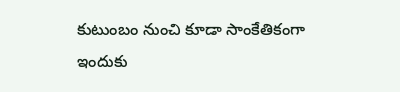కుటుంబం నుంచి కూడా సాంకేతికంగా ఇందుకు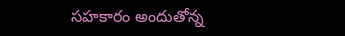సహకారం అందుతోన్న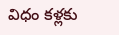విధం కళ్లకు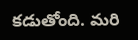కడుతోంది. మరి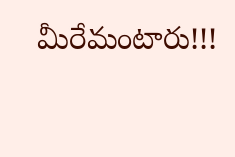మీరేమంటారు!!!